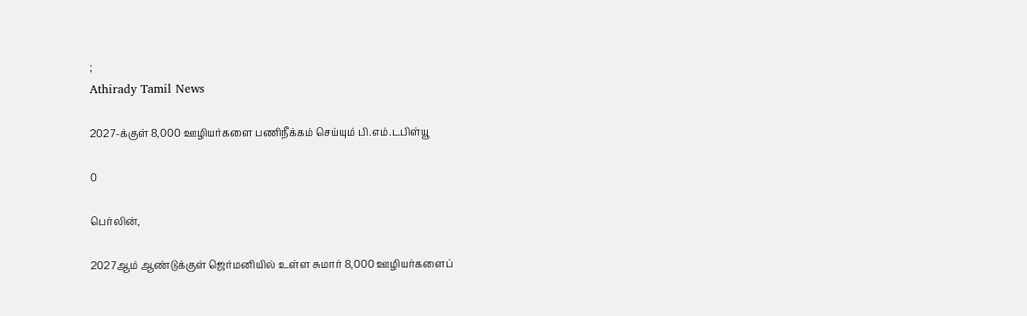;
Athirady Tamil News

2027-க்குள் 8,000 ஊழியர்களை பணிநீக்கம் செய்யும் பி.எம்.டபிள்யூ

0

பெர்லின்,

2027ஆம் ஆண்டுக்குள் ஜெர்மனியில் உள்ள சுமார் 8,000 ஊழியர்களைப்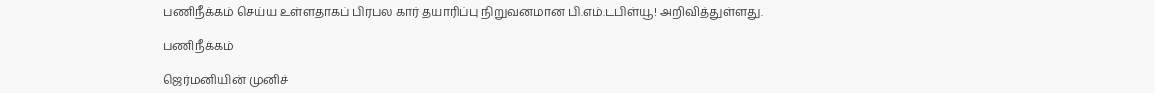பணிநீக்கம் செய்ய உள்ளதாகப் பிரபல கார் தயாரிப்பு நிறுவனமான பி.எம்.டபிள்யூ! அறிவித்துள்ளது.

பணிநீக்கம்

ஜெர்மனியின் முனிச்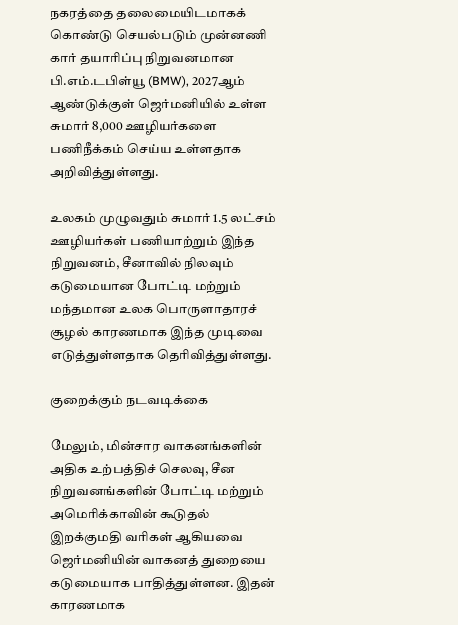நகரத்தை தலைமையிடமாகக் கொண்டு செயல்படும் முன்னணி கார் தயாரிப்பு நிறுவனமான பி.எம்.டபிள்யூ (BMW), 2027ஆம் ஆண்டுக்குள் ஜெர்மனியில் உள்ள சுமார் 8,000 ஊழியர்களை பணிநீக்கம் செய்ய உள்ளதாக அறிவித்துள்ளது.

உலகம் முழுவதும் சுமார் 1.5 லட்சம் ஊழியர்கள் பணியாற்றும் இந்த நிறுவனம், சீனாவில் நிலவும் கடுமையான போட்டி மற்றும் மந்தமான உலக பொருளாதாரச் சூழல் காரணமாக இந்த முடிவை எடுத்துள்ளதாக தெரிவித்துள்ளது.

குறைக்கும் நடவடிக்கை

மேலும், மின்சார வாகனங்களின் அதிக உற்பத்திச் செலவு, சீன நிறுவனங்களின் போட்டி மற்றும் அமெரிக்காவின் கூடுதல் இறக்குமதி வரிகள் ஆகியவை ஜெர்மனியின் வாகனத் துறையை கடுமையாக பாதித்துள்ளன. இதன் காரணமாக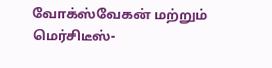வோக்ஸ்வேகன் மற்றும் மெர்சிடீஸ்-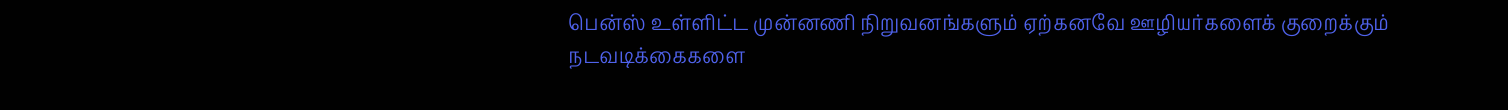பென்ஸ் உள்ளிட்ட முன்னணி நிறுவனங்களும் ஏற்கனவே ஊழியர்களைக் குறைக்கும் நடவடிக்கைகளை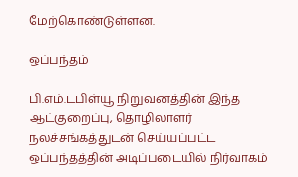மேற்கொண்டுள்ளன.

ஒப்பந்தம்

பி.எம்.டபிள்யூ நிறுவனத்தின் இந்த ஆட்குறைப்பு, தொழிலாளர் நலச்சங்கத்துடன் செய்யப்பட்ட ஒப்பந்தத்தின் அடிப்படையில் நிர்வாகம்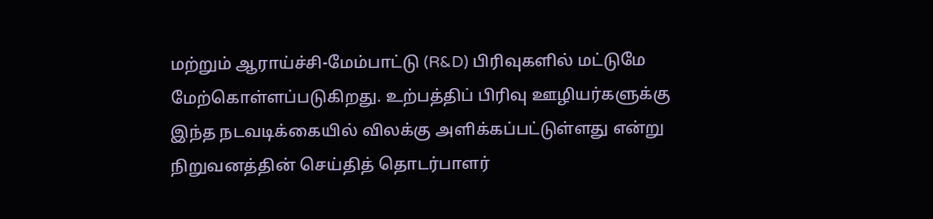மற்றும் ஆராய்ச்சி-மேம்பாட்டு (R&D) பிரிவுகளில் மட்டுமே மேற்கொள்ளப்படுகிறது. உற்பத்திப் பிரிவு ஊழியர்களுக்கு இந்த நடவடிக்கையில் விலக்கு அளிக்கப்பட்டுள்ளது என்று நிறுவனத்தின் செய்தித் தொடர்பாளர்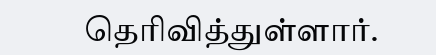தெரிவித்துள்ளார்.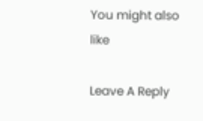You might also like

Leave A Reply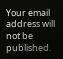Your email address will not be published.